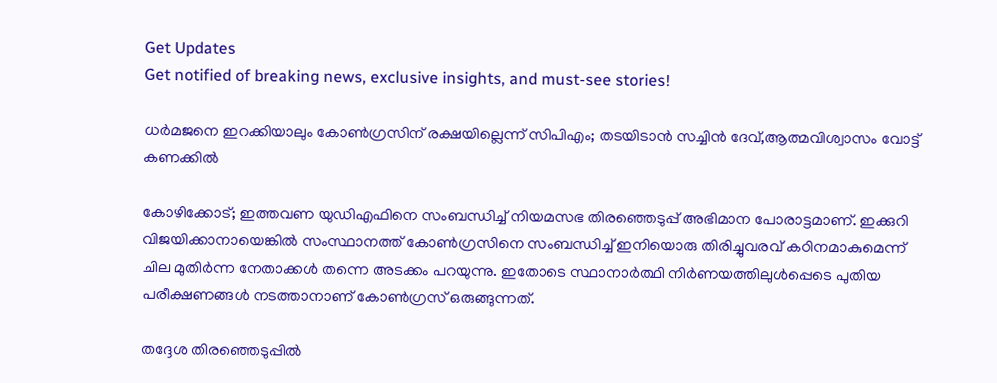Get Updates
Get notified of breaking news, exclusive insights, and must-see stories!

ധർമജനെ ഇറക്കിയാലും കോൺഗ്രസിന് രക്ഷയില്ലെന്ന് സിപിഎം; തടയിടാൻ സച്ചിൻ ദേവ്,ആത്മവിശ്വാസം വോട്ട് കണക്കിൽ

കോഴിക്കോട്; ഇത്തവണ യുഡിഎഫിനെ സംബന്ധിച്ച് നിയമസഭ തിരഞ്ഞെടുപ്പ് അഭിമാന പോരാട്ടമാണ്. ഇക്കുറി വിജയിക്കാനായെങ്കിൽ സംസ്ഥാനത്ത് കോൺഗ്രസിനെ സംബന്ധിച്ച് ഇനിയൊരു തിരിച്ചുവരവ് കഠിനമാകുമെന്ന് ചില മുതിർന്ന നേതാക്കൾ തന്നെ അടക്കം പറയുന്നു. ഇതോടെ സ്ഥാനാർത്ഥി നിർണയത്തിലുൾപ്പെടെ പുതിയ പരീക്ഷണങ്ങൾ നടത്താനാണ് കോൺഗ്രസ് ഒരുങ്ങുന്നത്.

തദ്ദേശ തിരഞ്ഞെടുപ്പിൽ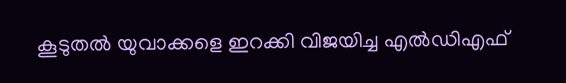കൂടുതൽ യുവാക്കളെ ഇറക്കി വിജയിച്ച എൽഡിഎഫ്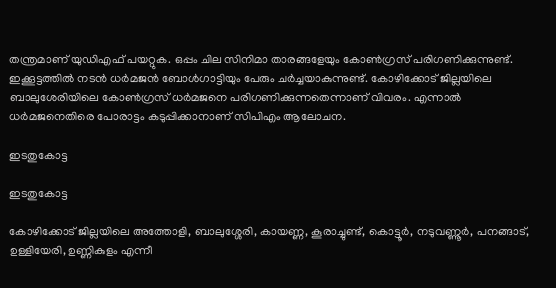തന്ത്രമാണ് യുഡിഎഫ് പയറ്റുക. ഒപ്പം ചില സിനിമാ താരങ്ങളേയും കോൺഗ്രസ് പരിഗണിക്കുന്നുണ്ട്. ഇക്കൂട്ടത്തിൽ നടൻ ധർമജൻ ബോൾഗാട്ടിയും പേരും ചർച്ചയാകുന്നുണ്ട്. കോഴിക്കോട് ജില്ലയിലെ ബാലുശേരിയിലെ കോൺഗ്രസ് ധർമജനെ പരിഗണിക്കുന്നതെന്നാണ് വിവരം. എന്നാൽ ധർമജനെതിരെ പോരാട്ടം കടുപ്പിക്കാനാണ് സിപിഎം ആലോചന.

ഇടതുകോട്ട

ഇടതുകോട്ട

കോഴിക്കോട് ജില്ലയിലെ അത്തോളി, ബാലുശ്ശേരി, കായണ്ണ, കൂരാച്ചുണ്ട്, കൊട്ടൂർ, നടുവണ്ണൂർ, പനങ്ങാട്, ഉള്ളിയേരി, ഉണ്ണികുളം എന്നീ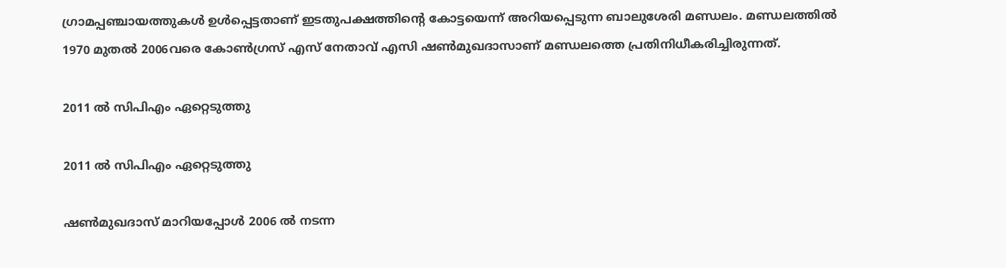ഗ്രാമപ്പഞ്ചായത്തുകൾ ഉൾപ്പെട്ടതാണ്‌ ഇടതുപക്ഷത്തിന്റെ കോട്ടയെന്ന് അറിയപ്പെടുന്ന ബാലുശേരി മണ്ഡലം. മണ്ഡലത്തില്‍ 1970 മുതല്‍ 2006വരെ കോൺഗ്രസ് എസ് നേതാവ് എസി ഷണ്‍മുഖദാസാണ് മണ്ഡലത്തെ പ്രതിനിധീകരിച്ചിരുന്നത്.

2011 ൽ സിപിഎം ഏറ്റെടുത്തു

2011 ൽ സിപിഎം ഏറ്റെടുത്തു

ഷൺമുഖദാസ് മാറിയപ്പോൾ 2006 ൽ നടന്ന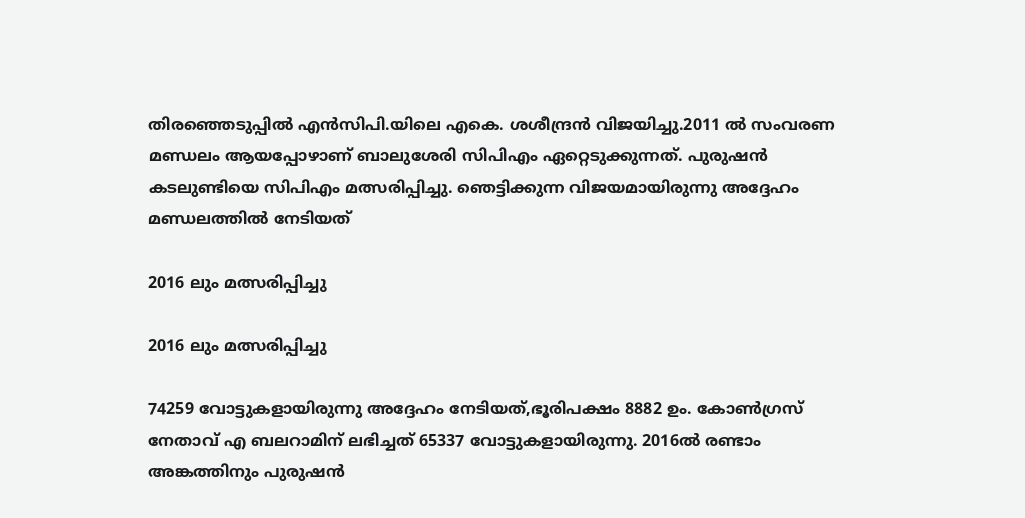തിരഞ്ഞെടുപ്പിൽ എൻസിപി.യിലെ എകെ. ശശീന്ദ്രൻ വിജയിച്ചു.2011 ൽ സംവരണ മണ്ഡലം ആയപ്പോഴാണ് ബാലുശേരി സിപിഎം ഏറ്റെടുക്കുന്നത്. പുരുഷൻ കടലുണ്ടിയെ സിപിഎം മത്സരിപ്പിച്ചു. ഞെട്ടിക്കുന്ന വിജയമായിരുന്നു അദ്ദേഹം മണ്ഡലത്തിൽ നേടിയത്

2016 ലും മത്സരിപ്പിച്ചു

2016 ലും മത്സരിപ്പിച്ചു

74259 വോട്ടുകളായിരുന്നു അദ്ദേഹം നേടിയത്,ഭൂരിപക്ഷം 8882 ഉം. കോൺഗ്രസ് നേതാവ് എ ബലറാമിന് ലഭിച്ചത് 65337 വോട്ടുകളായിരുന്നു. 2016ൽ രണ്ടാം അങ്കത്തിനും പുരുഷൻ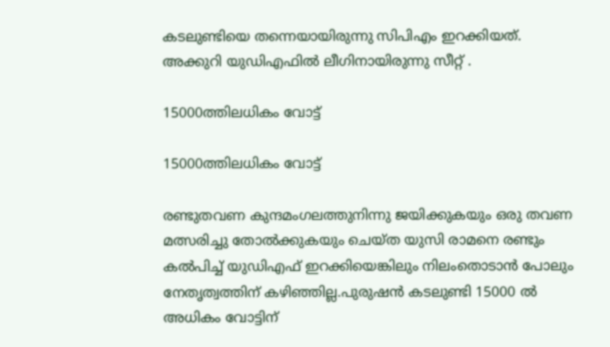കടലുണ്ടിയെ തന്നെയായിരുന്നു സിപിഎം ഇറക്കിയത്.
അക്കുറി യുഡിഎഫിൽ ലീഗിനായിരുന്നു സീറ്റ് .

15000ത്തിലധികം വോട്ട്

15000ത്തിലധികം വോട്ട്

രണ്ടുതവണ കുന്ദമംഗലത്തുനിന്നു ജയിക്കുകയും ഒരു തവണ മത്സരിച്ചു തോൽക്കുകയും ചെയ്ത യുസി രാമനെ രണ്ടും കൽപിച്ച് യുഡിഎഫ് ഇറക്കിയെങ്കിലും നിലംതൊടാൻ പോലും നേതൃത്വത്തിന് കഴിഞ്ഞില്ല.പുരുഷന്‍ കടലുണ്ടി 15000 ല്‍ അധികം വോട്ടിന്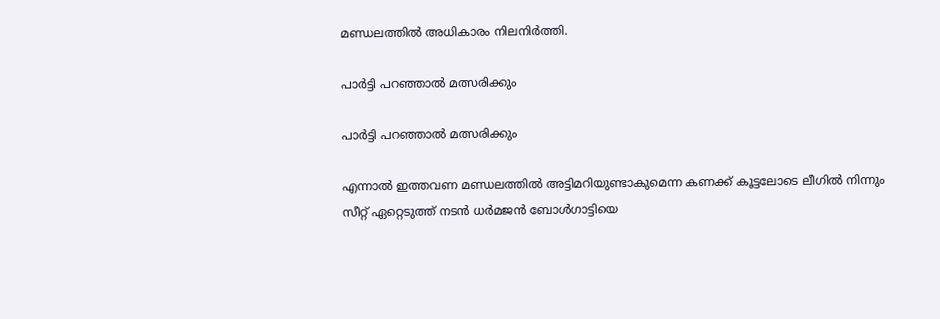മണ്ഡലത്തിൽ അധികാരം നിലനിർത്തി.

പാർട്ടി പറഞ്ഞാൽ മത്സരിക്കും

പാർട്ടി പറഞ്ഞാൽ മത്സരിക്കും

എന്നാൽ ഇത്തവണ മണ്ഡലത്തിൽ അട്ടിമറിയുണ്ടാകുമെന്ന കണക്ക് കൂട്ടലോടെ ലീഗിൽ നിന്നും സീറ്റ് ഏറ്റെടുത്ത് നടൻ ധർമജൻ ബോൾഗാട്ടിയെ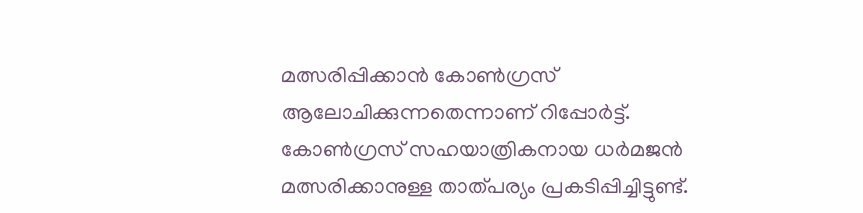മത്സരിപ്പിക്കാൻ കോൺഗ്രസ് ആലോചിക്കുന്നതെന്നാണ് റിപ്പോർട്ട്. കോൺഗ്രസ് സഹയാത്രികനായ ധർമജൻ മത്സരിക്കാനുള്ള താത്പര്യം പ്രകടിപ്പിച്ചിട്ടുണ്ട്.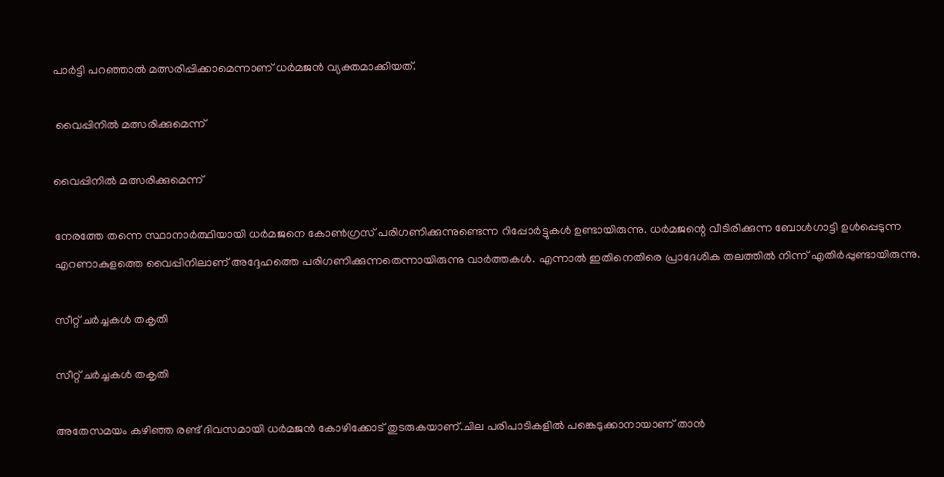പാർട്ടി പറഞ്ഞാൽ മത്സരിപ്പിക്കാമെന്നാണ് ധർമജൻ വ്യക്തമാക്കിയത്.

 വൈപ്പിനിൽ മത്സരിക്കുമെന്ന്

വൈപ്പിനിൽ മത്സരിക്കുമെന്ന്

നേരത്തേ തന്നെ സ്ഥാനാർത്ഥിയായി ധർമജനെ കോൺഗ്രസ് പരിഗണിക്കുന്നുണ്ടെന്ന റിപ്പോർട്ടുകൾ ഉണ്ടായിരുന്നു. ധർമജന്റെ വീടിരിക്കുന്ന ബോൾഗാട്ടി ഉൾപ്പെടുന്ന എറണാകുളത്തെ വൈപ്പിനിലാണ് അദ്ദേഹത്തെ പരിഗണിക്കുന്നതെന്നായിരുന്നു വാർത്തകൾ. എന്നാൽ ഇതിനെതിരെ പ്രാദേശിക തലത്തിൽ നിന്ന് എതിർപ്പുണ്ടായിരുന്നു.

സീറ്റ് ചർച്ചകൾ തകൃതി

സീറ്റ് ചർച്ചകൾ തകൃതി

അതേസമയം കഴിഞ്ഞ രണ്ട് ദിവസമായി ധർമജൻ കോഴിക്കോട് തുടരുകയാണ്.ചില പരിപാടികളിൽ പങ്കെടുക്കാനായാണ് താൻ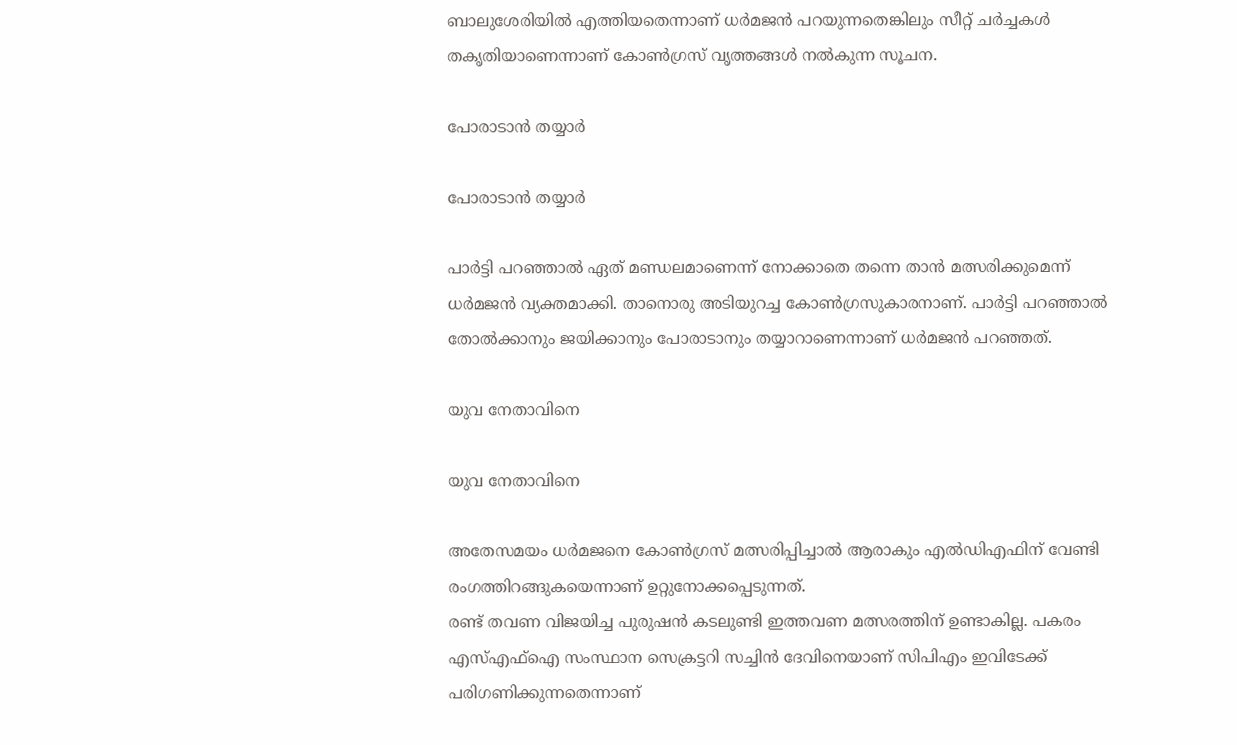ബാലുശേരിയിൽ എത്തിയതെന്നാണ് ധർമജൻ പറയുന്നതെങ്കിലും സീറ്റ് ചർച്ചകൾ തകൃതിയാണെന്നാണ് കോൺഗ്രസ് വൃത്തങ്ങള്‍ നൽകുന്ന സൂചന.

പോരാടാൻ തയ്യാർ

പോരാടാൻ തയ്യാർ

പാർട്ടി പറഞ്ഞാൽ ഏത് മണ്ഡലമാണെന്ന് നോക്കാതെ തന്നെ താൻ മത്സരിക്കുമെന്ന് ധർമജൻ വ്യക്തമാക്കി. താനൊരു അടിയുറച്ച കോണ്‍ഗ്രസുകാരനാണ്. പാര്‍ട്ടി പറഞ്ഞാല്‍ തോല്‍ക്കാനും ജയിക്കാനും പോരാടാനും തയ്യാറാണെന്നാണ് ധർമജൻ പറഞ്ഞത്.

യുവ നേതാവിനെ

യുവ നേതാവിനെ

അതേസമയം ധർമജനെ കോൺഗ്രസ് മത്സരിപ്പിച്ചാൽ ആരാകും എൽഡിഎഫിന് വേണ്ടി രംഗത്തിറങ്ങുകയെന്നാണ് ഉറ്റുനോക്കപ്പെടുന്നത്.
രണ്ട് തവണ വിജയിച്ച പുരുഷന്‍ കടലുണ്ടി ഇത്തവണ മത്സരത്തിന് ഉണ്ടാകില്ല. പകരം എസ്എഫ്‌ഐ സംസ്ഥാന സെക്രട്ടറി സച്ചിന്‍ ദേവിനെയാണ് സിപിഎം ഇവിടേക്ക് പരിഗണിക്കുന്നതെന്നാണ്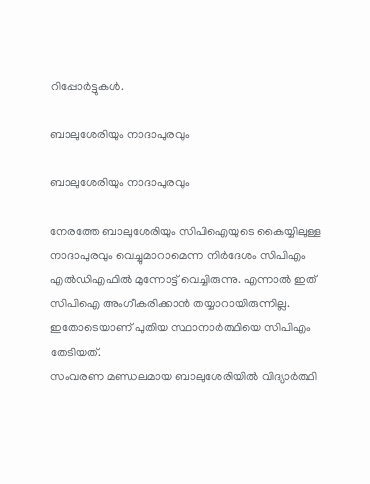റിപ്പോർട്ടുകൾ.

ബാലുശേരിയും നാദാപുരവും

ബാലുശേരിയും നാദാപുരവും

നേരത്തേ ബാലുശേരിയും സിപിഐയുടെ കൈയ്യിലുള്ള നാദാപുരവും വെച്ചുമാറാമെന്ന നിര്‍ദേശം സിപിഎം എൽഡിഎഫിൽ മുന്നോട്ട് വെച്ചിരുന്നു. എന്നാൽ ഇത് സിപിഐ അംഗീകരിക്കാൻ തയ്യാറായിരുന്നില്ല. ഇതോടെയാണ് പുതിയ സ്ഥാനാർത്ഥിയെ സിപിഎം തേടിയത്.
സംവരണ മണ്ഡലമായ ബാലുശേരിയില്‍ വിദ്യാര്‍ത്ഥി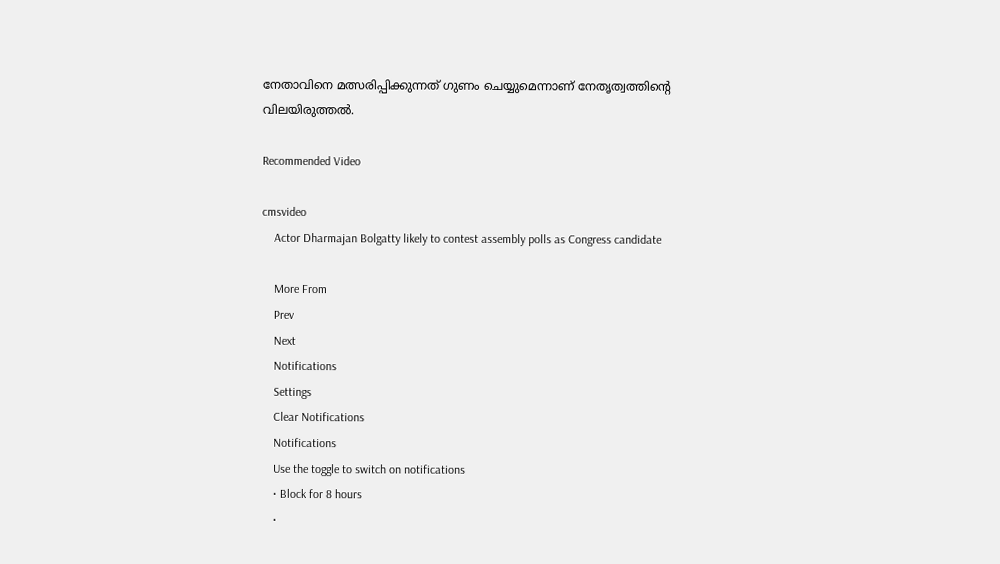നേതാവിനെ മത്സരിപ്പിക്കുന്നത് ഗുണം ചെയ്യുമെന്നാണ് നേതൃത്വത്തിന്റെ വിലയിരുത്തല്‍.

Recommended Video

cmsvideo
    Actor Dharmajan Bolgatty likely to contest assembly polls as Congress candidate

    More From
    Prev
    Next
    Notifications
    Settings
    Clear Notifications
    Notifications
    Use the toggle to switch on notifications
    • Block for 8 hours
    •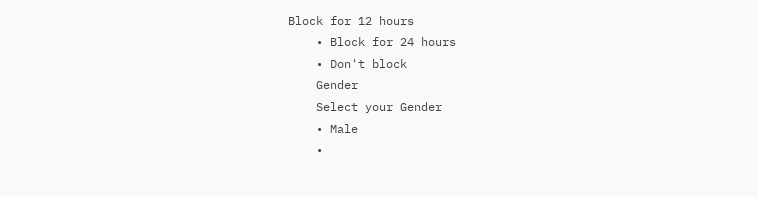Block for 12 hours
    • Block for 24 hours
    • Don't block
    Gender
    Select your Gender
    • Male
    •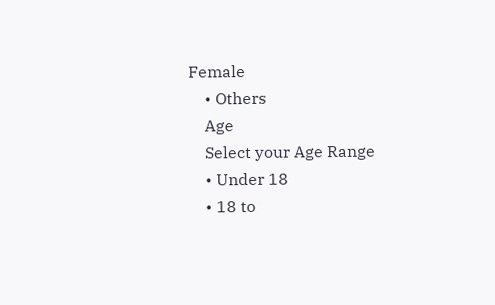Female
    • Others
    Age
    Select your Age Range
    • Under 18
    • 18 to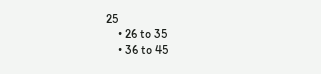25
    • 26 to 35
    • 36 to 45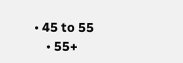• 45 to 55
    • 55+